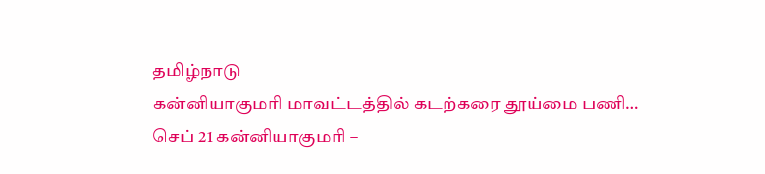தமிழ்நாடு
கன்னியாகுமரி மாவட்டத்தில் கடற்கரை தூய்மை பணி…
செப் 21 கன்னியாகுமரி –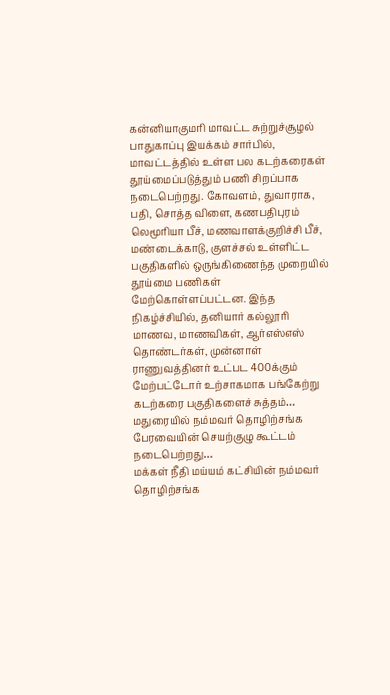கன்னியாகுமரி மாவட்ட சுற்றுச்சூழல் பாதுகாப்பு இயக்கம் சார்பில், மாவட்டத்தில் உள்ள பல கடற்கரைகள் தூய்மைப்படுத்தும் பணி சிறப்பாக நடைபெற்றது. கோவளம், துவாராக, பதி, சொத்த விளை, கணபதிபுரம் லெமூரியா பீச், மணவாளக்குறிச்சி பீச், மண்டைக்காடு, குளச்சல் உள்ளிட்ட பகுதிகளில் ஒருங்கிணைந்த முறையில் தூய்மை பணிகள் மேற்கொள்ளப்பட்டன. இந்த நிகழ்ச்சியில், தனியார் கல்லூரி மாணவ, மாணவிகள், ஆர்எஸ்எஸ் தொண்டர்கள், முன்னாள் ராணுவத்தினர் உட்பட 400க்கும் மேற்பட்டோர் உற்சாகமாக பங்கேற்று கடற்கரை பகுதிகளைச் சுத்தம்…
மதுரையில் நம்மவர் தொழிற்சங்க பேரவையின் செயற்குழு கூட்டம் நடைபெற்றது…
மக்கள் நீதி மய்யம் கட்சியின் நம்மவர் தொழிற்சங்க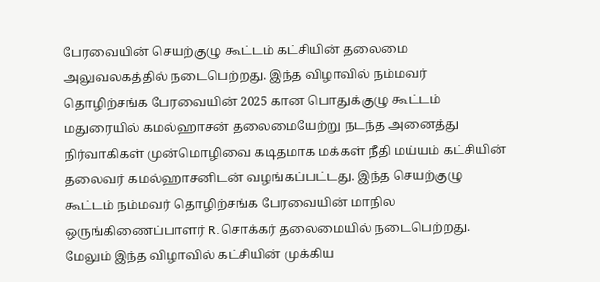பேரவையின் செயற்குழு கூட்டம் கட்சியின் தலைமை அலுவலகத்தில் நடைபெற்றது. இந்த விழாவில் நம்மவர் தொழிற்சங்க பேரவையின் 2025 கான பொதுக்குழு கூட்டம் மதுரையில் கமல்ஹாசன் தலைமையேற்று நடந்த அனைத்து நிர்வாகிகள் முன்மொழிவை கடிதமாக மக்கள் நீதி மய்யம் கட்சியின் தலைவர் கமல்ஹாசனிடன் வழங்கப்பட்டது. இந்த செயற்குழு கூட்டம் நம்மவர் தொழிற்சங்க பேரவையின் மாநில ஒருங்கிணைப்பாளர் R.சொக்கர் தலைமையில் நடைபெற்றது. மேலும் இந்த விழாவில் கட்சியின் முக்கிய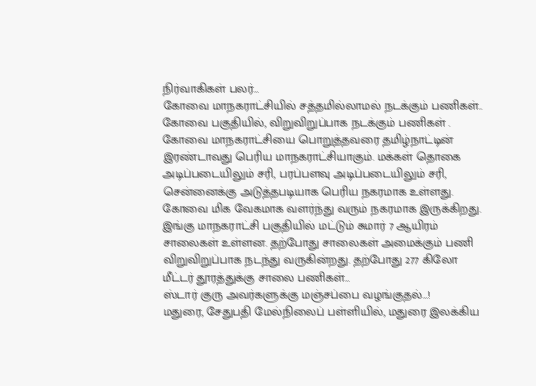நிர்வாகிகள் பலர்…
கோவை மாநகராட்சியில் சத்தமில்லாமல் நடக்கும் பணிகள்..
கோவை பகுதியில், விறுவிறுப்பாக நடக்கும் பணிகள் . கோவை மாநகராட்சியை பொறுத்தவரை தமிழ்நாட்டின் இரண்டாவது பெரிய மாநகராட்சியாகும். மக்கள் தொகை அடிப்படையிலும் சரி, பரப்பளவு அடிப்படையிலும் சரி, சென்னைக்கு அடுத்தபடியாக பெரிய நகரமாக உள்ளது. கோவை மிக வேகமாக வளர்ந்து வரும் நகரமாக இருக்கிறது. இங்கு மாநகராட்சி பகுதியில் மட்டும் சுமார் 7 ஆயிரம் சாலைகள் உள்ளன. தற்போது சாலைகள் அமைக்கும் பணி விறுவிறுப்பாக நடந்து வருகின்றது. தற்போது 277 கிலோ மீட்டர் தூரத்துக்கு சாலை பணிகள்…
ஸ்டார் குரு அவர்களுக்கு மஞ்சப்பை வழங்குதல்…!
மதுரை, சேதுபதி மேல்நிலைப் பள்ளியில், மதுரை இலக்கிய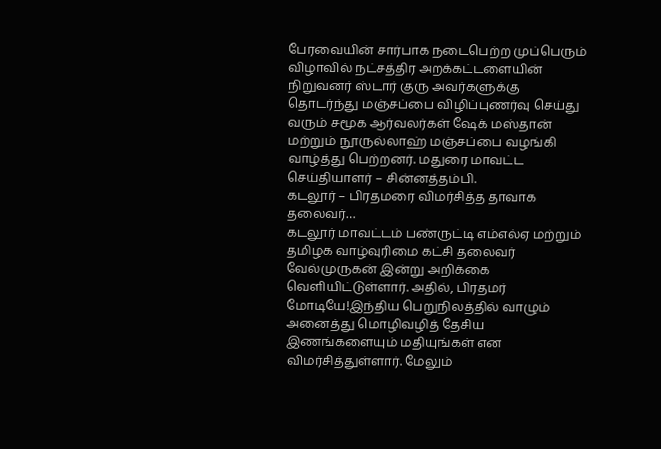பேரவையின் சார்பாக நடைபெற்ற முப்பெரும் விழாவில் நட்சத்திர அறக்கட்டளையின் நிறுவனர் ஸ்டார் குரு அவர்களுக்கு தொடர்ந்து மஞ்சப்பை விழிப்புணர்வு செய்து வரும் சமூக ஆர்வலர்கள் ஷேக் மஸ்தான் மற்றும் நூருல்லாஹ் மஞ்சப்பை வழங்கி வாழ்த்து பெற்றனர். மதுரை மாவட்ட செய்தியாளர் – சின்னத்தம்பி.
கடலூர் – பிரதமரை விமர்சித்த தாவாக தலைவர்…
கடலூர் மாவட்டம் பண்ருட்டி எம்எல்ஏ மற்றும் தமிழக வாழ்வுரிமை கட்சி தலைவர் வேல்முருகன் இன்று அறிக்கை வெளியிட்டுள்ளார். அதில், பிரதமர் மோடியே!இந்திய பெறுநிலத்தில் வாழும் அனைத்து மொழிவழித் தேசிய இணங்களையும் மதியுங்கள் என விமர்சித்துள்ளார். மேலும்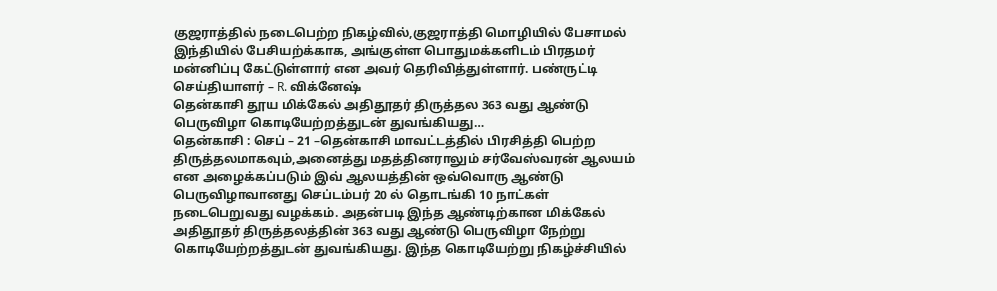குஜராத்தில் நடைபெற்ற நிகழ்வில்,குஜராத்தி மொழியில் பேசாமல் இந்தியில் பேசியற்க்காக, அங்குள்ள பொதுமக்களிடம் பிரதமர் மன்னிப்பு கேட்டுள்ளார் என அவர் தெரிவித்துள்ளார். பண்ருட்டி செய்தியாளர் – R. விக்னேஷ்
தென்காசி தூய மிக்கேல் அதிதூதர் திருத்தல 363 வது ஆண்டு பெருவிழா கொடியேற்றத்துடன் துவங்கியது…
தென்காசி : செப் – 21 –தென்காசி மாவட்டத்தில் பிரசித்தி பெற்ற திருத்தலமாகவும்,அனைத்து மதத்தினராலும் சர்வேஸ்வரன் ஆலயம் என அழைக்கப்படும் இவ் ஆலயத்தின் ஒவ்வொரு ஆண்டு பெருவிழாவானது செப்டம்பர் 20 ல் தொடங்கி 10 நாட்கள் நடைபெறுவது வழக்கம். அதன்படி இந்த ஆண்டிற்கான மிக்கேல் அதிதூதர் திருத்தலத்தின் 363 வது ஆண்டு பெருவிழா நேற்று கொடியேற்றத்துடன் துவங்கியது. இந்த கொடியேற்று நிகழ்ச்சியில்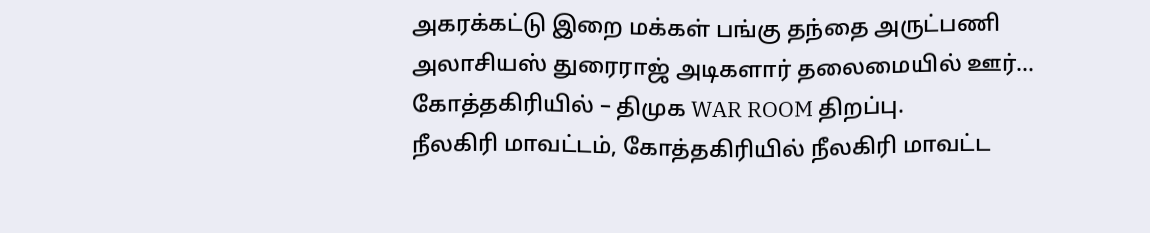அகரக்கட்டு இறை மக்கள் பங்கு தந்தை அருட்பணி அலாசியஸ் துரைராஜ் அடிகளார் தலைமையில் ஊர்…
கோத்தகிரியில் – திமுக WAR ROOM திறப்பு.
நீலகிரி மாவட்டம், கோத்தகிரியில் நீலகிரி மாவட்ட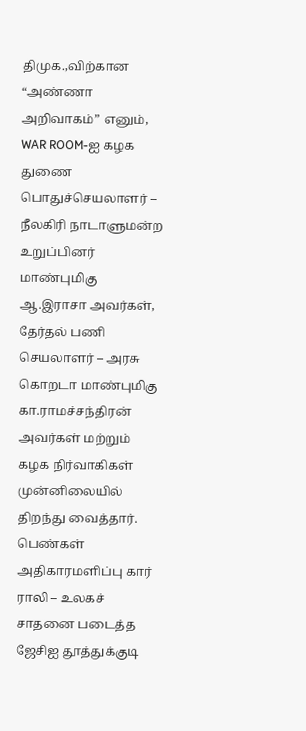திமுக.,விற்கான “அண்ணா அறிவாகம்” எனும், WAR ROOM-ஐ கழக துணை பொதுச்செயலாளர் – நீலகிரி நாடாளுமன்ற உறுப்பினர் மாண்புமிகு ஆ.இராசா அவர்கள், தேர்தல் பணி செயலாளர் – அரசு கொறடா மாண்புமிகு கா.ராமச்சந்திரன் அவர்கள் மற்றும் கழக நிர்வாகிகள் முன்னிலையில் திறந்து வைத்தார்.
பெண்கள் அதிகாரமளிப்பு கார் ராலி – உலகச் சாதனை படைத்த ஜேசிஐ தூத்துக்குடி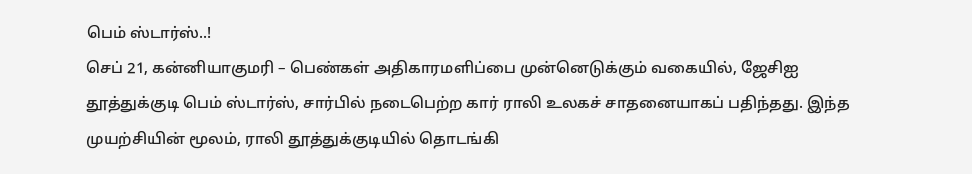பெம் ஸ்டார்ஸ்..!
செப் 21, கன்னியாகுமரி – பெண்கள் அதிகாரமளிப்பை முன்னெடுக்கும் வகையில், ஜேசிஐ தூத்துக்குடி பெம் ஸ்டார்ஸ், சார்பில் நடைபெற்ற கார் ராலி உலகச் சாதனையாகப் பதிந்தது. இந்த முயற்சியின் மூலம், ராலி தூத்துக்குடியில் தொடங்கி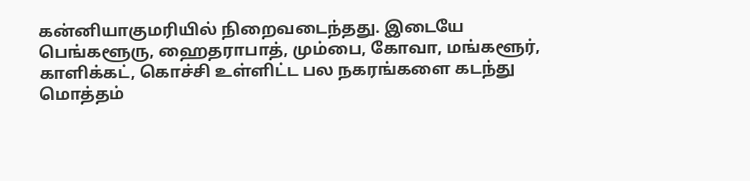கன்னியாகுமரியில் நிறைவடைந்தது. இடையே பெங்களூரு, ஹைதராபாத், மும்பை, கோவா, மங்களூர், காளிக்கட், கொச்சி உள்ளிட்ட பல நகரங்களை கடந்து மொத்தம்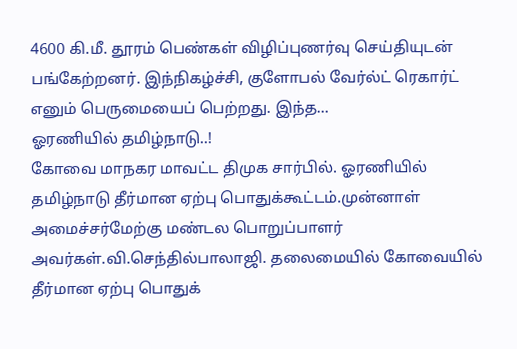4600 கி.மீ. தூரம் பெண்கள் விழிப்புணர்வு செய்தியுடன் பங்கேற்றனர். இந்நிகழ்ச்சி, குளோபல் வேர்ல்ட் ரெகார்ட் எனும் பெருமையைப் பெற்றது. இந்த…
ஓரணியில் தமிழ்நாடு..!
கோவை மாநகர மாவட்ட திமுக சார்பில். ஓரணியில் தமிழ்நாடு தீர்மான ஏற்பு பொதுக்கூட்டம்.முன்னாள் அமைச்சர்மேற்கு மண்டல பொறுப்பாளர் அவர்கள்.வி.செந்தில்பாலாஜி. தலைமையில் கோவையில் தீர்மான ஏற்பு பொதுக்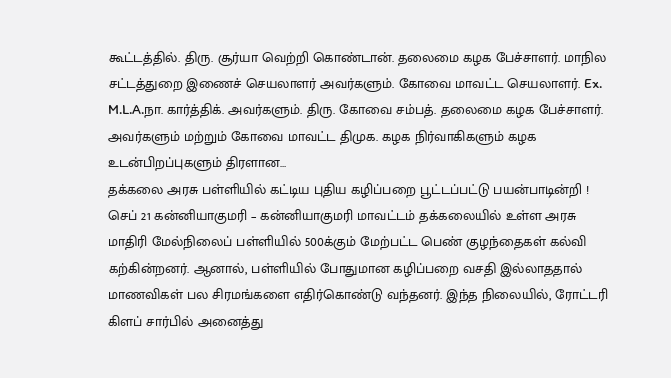கூட்டத்தில். திரு. சூர்யா வெற்றி கொண்டான். தலைமை கழக பேச்சாளர். மாநில சட்டத்துறை இணைச் செயலாளர் அவர்களும். கோவை மாவட்ட செயலாளர். Ex. M.L.A.நா. கார்த்திக். அவர்களும். திரு. கோவை சம்பத். தலைமை கழக பேச்சாளர். அவர்களும் மற்றும் கோவை மாவட்ட திமுக. கழக நிர்வாகிகளும் கழக உடன்பிறப்புகளும் திரளான…
தக்கலை அரசு பள்ளியில் கட்டிய புதிய கழிப்பறை பூட்டப்பட்டு பயன்பாடின்றி !
செப் 21 கன்னியாகுமரி – கன்னியாகுமரி மாவட்டம் தக்கலையில் உள்ள அரசு மாதிரி மேல்நிலைப் பள்ளியில் 500க்கும் மேற்பட்ட பெண் குழந்தைகள் கல்வி கற்கின்றனர். ஆனால், பள்ளியில் போதுமான கழிப்பறை வசதி இல்லாததால் மாணவிகள் பல சிரமங்களை எதிர்கொண்டு வந்தனர். இந்த நிலையில், ரோட்டரி கிளப் சார்பில் அனைத்து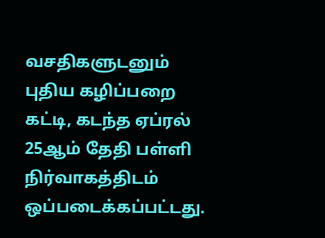வசதிகளுடனும் புதிய கழிப்பறை கட்டி, கடந்த ஏப்ரல் 25ஆம் தேதி பள்ளி நிர்வாகத்திடம் ஒப்படைக்கப்பட்டது.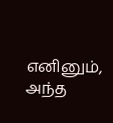எனினும், அந்த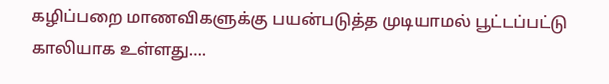கழிப்பறை மாணவிகளுக்கு பயன்படுத்த முடியாமல் பூட்டப்பட்டு காலியாக உள்ளது….